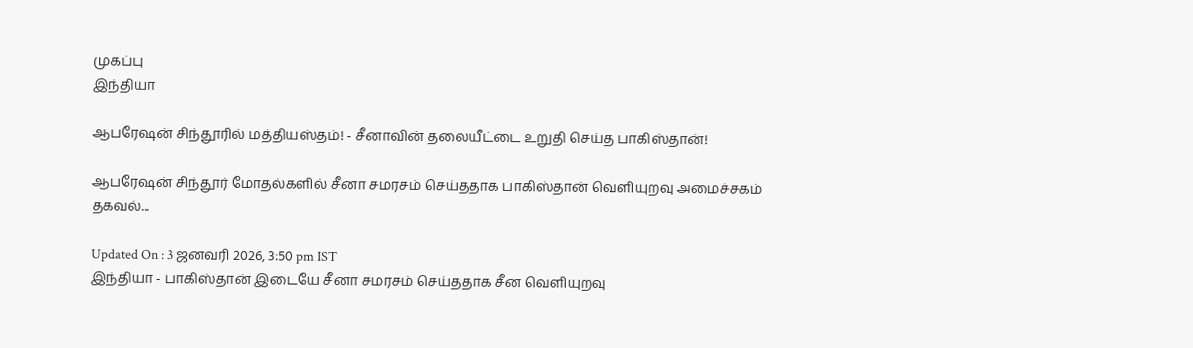முகப்பு
இந்தியா

ஆபரேஷன் சிந்தூரில் மத்தியஸ்தம்! - சீனாவின் தலையீட்டை உறுதி செய்த பாகிஸ்தான்!

ஆபரேஷன் சிந்தூர் மோதல்களில் சீனா சமரசம் செய்ததாக பாகிஸ்தான் வெளியுறவு அமைச்சகம் தகவல்...

Updated On : 3 ஜனவரி 2026, 3:50 pm IST
இந்தியா - பாகிஸ்தான் இடையே சீனா சமரசம் செய்ததாக சீன வெளியுறவு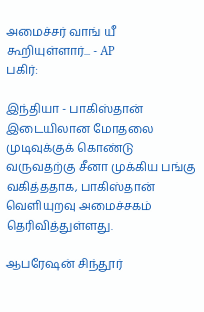அமைச்சர் வாங் யீ கூறியுள்ளார்... - AP
பகிர்:

இந்தியா - பாகிஸ்தான் இடையிலான மோதலை முடிவுக்குக் கொண்டு வருவதற்கு சீனா முக்கிய பங்கு வகித்ததாக, பாகிஸ்தான் வெளியுறவு அமைச்சகம் தெரிவித்துள்ளது.

ஆபரேஷன் சிந்தூர்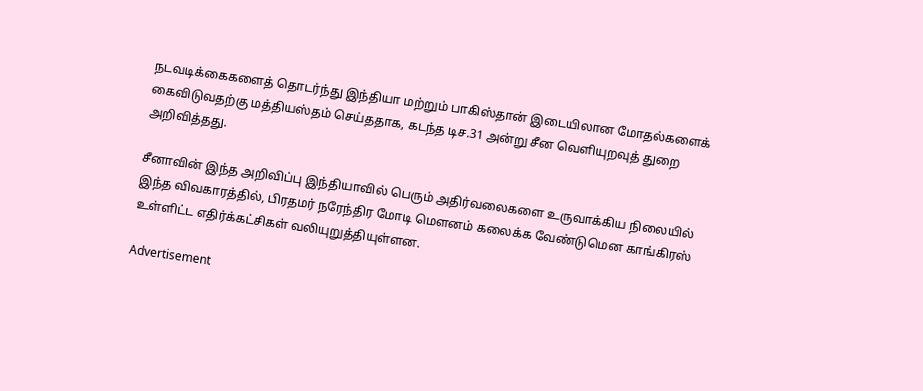நடவடிக்கைகளைத் தொடர்ந்து இந்தியா மற்றும் பாகிஸ்தான் இடையிலான மோதல்களைக் கைவிடுவதற்கு மத்தியஸ்தம் செய்ததாக, கடந்த டிச.31 அன்று சீன வெளியுறவுத் துறை அறிவித்தது.

சீனாவின் இந்த அறிவிப்பு இந்தியாவில் பெரும் அதிர்வலைகளை உருவாக்கிய நிலையில் இந்த விவகாரத்தில், பிரதமர் நரேந்திர மோடி மௌனம் கலைக்க வேண்டுமென காங்கிரஸ் உள்ளிட்ட எதிர்க்கட்சிகள் வலியுறுத்தியுள்ளன.

Advertisement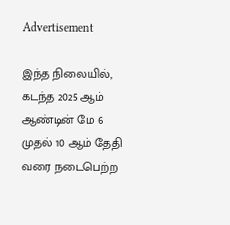Advertisement

இந்த நிலையில், கடந்த 2025 ஆம் ஆண்டின் மே 6 முதல் 10 ஆம் தேதி வரை நடைபெற்ற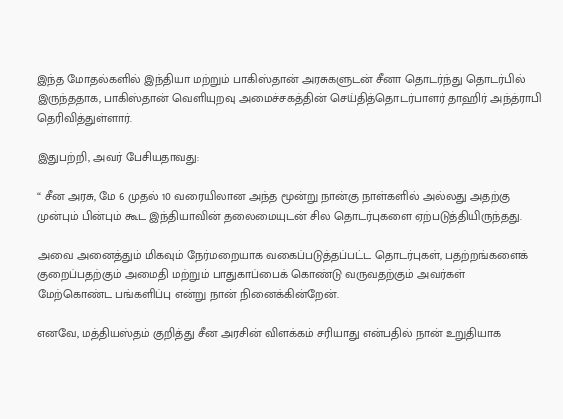இந்த மோதல்களில் இந்தியா மற்றும் பாகிஸ்தான் அரசுகளுடன் சீனா தொடர்ந்து தொடர்பில் இருந்ததாக, பாகிஸ்தான் வெளியுறவு அமைச்சகத்தின் செய்தித்தொடர்பாளர் தாஹிர் அந்த்ராபி தெரிவித்துள்ளார்.

இதுபற்றி, அவர் பேசியதாவது:

“ சீன அரசு, மே 6 முதல் 10 வரையிலான அந்த மூன்று நான்கு நாள்களில் அல்லது அதற்கு முன்பும் பின்பும் கூட இந்தியாவின் தலைமையுடன் சில தொடர்புகளை ஏற்படுத்தியிருந்தது.

அவை அனைத்தும் மிகவும் நேர்மறையாக வகைப்படுத்தப்பட்ட தொடர்புகள், பதற்றங்களைக் குறைப்பதற்கும் அமைதி மற்றும் பாதுகாப்பைக் கொண்டு வருவதற்கும் அவர்கள் மேற்கொண்ட பங்களிப்பு என்று நான் நினைக்கின்றேன்.

எனவே, மத்தியஸ்தம் குறித்து சீன அரசின் விளக்கம் சரியாது என்பதில் நான் உறுதியாக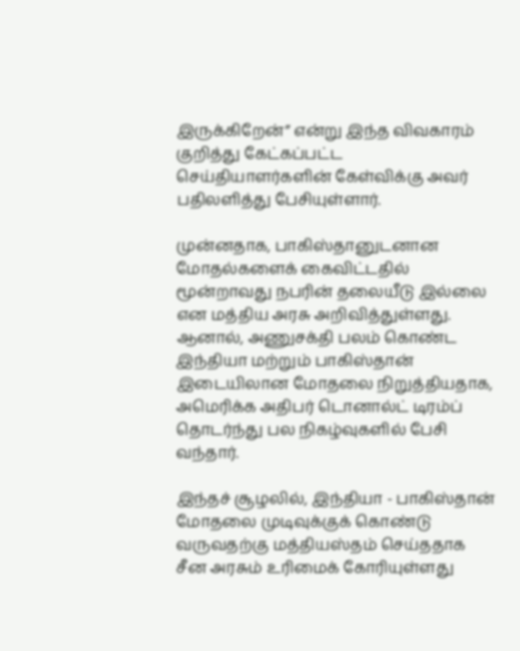இருக்கிறேன்” என்று இந்த விவகாரம் குறித்து கேட்கப்பட்ட செய்தியாளர்களின் கேள்விக்கு அவர் பதிலளித்து பேசியுள்ளார்.

முன்னதாக, பாகிஸ்தானுடனான மோதல்களைக் கைவிட்டதில் மூன்றாவது நபரின் தலையீடு இல்லை என மத்திய அரசு அறிவித்துள்ளது. ஆனால், அணுசக்தி பலம் கொண்ட இந்தியா மற்றும் பாகிஸ்தான் இடையிலான மோதலை நிறுத்தியதாக, அமெரிக்க அதிபர் டொனால்ட் டிரம்ப் தொடர்ந்து பல நிகழ்வுகளில் பேசி வந்தார்.

இந்தச் சூழலில், இந்தியா - பாகிஸ்தான் மோதலை முடிவுக்குக் கொண்டு வருவதற்கு மத்தியஸ்தம் செய்ததாக சீன அரசும் உரிமைக் கோரியுள்ளது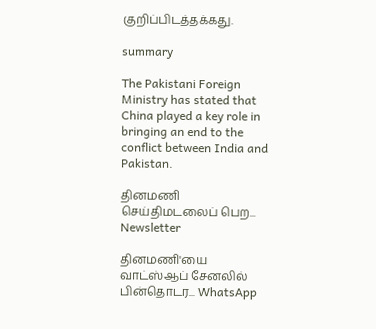குறிப்பிடத்தக்கது.

summary

The Pakistani Foreign Ministry has stated that China played a key role in bringing an end to the conflict between India and Pakistan.

தினமணி செய்திமடலைப் பெற... Newsletter

தினமணி'யை வாட்ஸ்ஆப் சேனலில் பின்தொடர... WhatsApp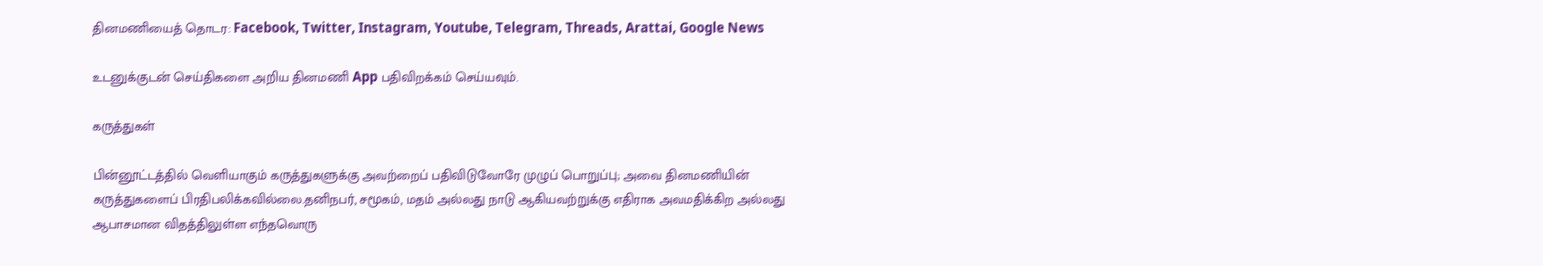தினமணியைத் தொடர: Facebook, Twitter, Instagram, Youtube, Telegram, Threads, Arattai, Google News

உடனுக்குடன் செய்திகளை அறிய தினமணி App பதிவிறக்கம் செய்யவும்.

கருத்துகள்

பின்னூட்டத்தில் வெளியாகும் கருத்துகளுக்கு அவற்றைப் பதிவிடுவோரே முழுப் பொறுப்பு; அவை தினமணியின் கருத்துகளைப் பிரதிபலிக்கவில்லை.தனிநபர், சமூகம், மதம் அல்லது நாடு ஆகியவற்றுக்கு எதிராக அவமதிக்கிற அல்லது ஆபாசமான விதத்திலுள்ள எந்தவொரு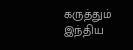கருத்தும் இந்திய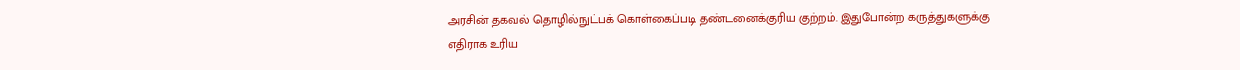அரசின் தகவல் தொழில்நுட்பக் கொள்கைப்படி தண்டனைக்குரிய குற்றம். இதுபோன்ற கருத்துகளுக்கு எதிராக உரிய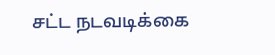சட்ட நடவடிக்கை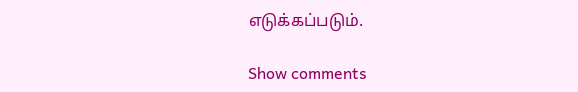எடுக்கப்படும்.

Show comments